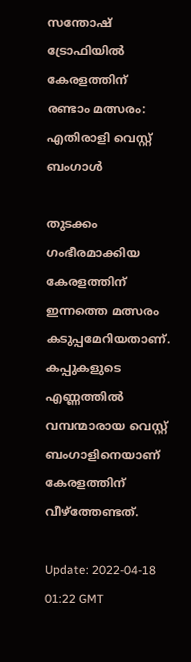സന്തോഷ് ട്രോഫിയിൽ കേരളത്തിന് രണ്ടാം മത്സരം: എതിരാളി വെസ്റ്റ് ബംഗാൾ

തുടക്കം ഗംഭീരമാക്കിയ കേരളത്തിന് ഇന്നത്തെ മത്സരം കടുപ്പമേറിയതാണ്. കപ്പുകളുടെ എണ്ണത്തിൽ വമ്പന്മാരായ വെസ്റ്റ് ബംഗാളിനെയാണ് കേരളത്തിന് വീഴ്ത്തേണ്ടത്.

Update: 2022-04-18 01:22 GMT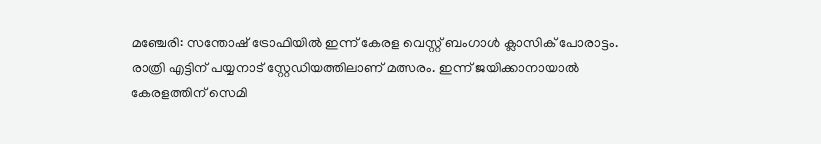മഞ്ചേരി: സന്തോഷ് ട്രോഫിയിൽ ഇന്ന് കേരള വെസ്റ്റ് ബംഗാൾ ക്ലാസിക് പോരാട്ടം. രാത്രി എട്ടിന് പയ്യനാട് സ്റ്റേഡിയത്തിലാണ് മത്സരം. ഇന്ന് ജയിക്കാനായാൽ കേരളത്തിന് സെമി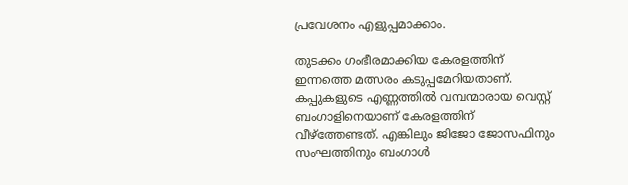പ്രവേശനം എളുപ്പമാക്കാം.

തുടക്കം ഗംഭീരമാക്കിയ കേരളത്തിന് ഇന്നത്തെ മത്സരം കടുപ്പമേറിയതാണ്. കപ്പുകളുടെ എണ്ണത്തിൽ വമ്പന്മാരായ വെസ്റ്റ് ബംഗാളിനെയാണ് കേരളത്തിന് വീഴ്ത്തേണ്ടത്. എങ്കിലും ജിജോ ജോസഫിനും സംഘത്തിനും ബംഗാൾ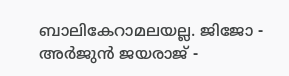ബാലികേറാമലയല്ല. ജിജോ - അർജുൻ ജയരാജ് -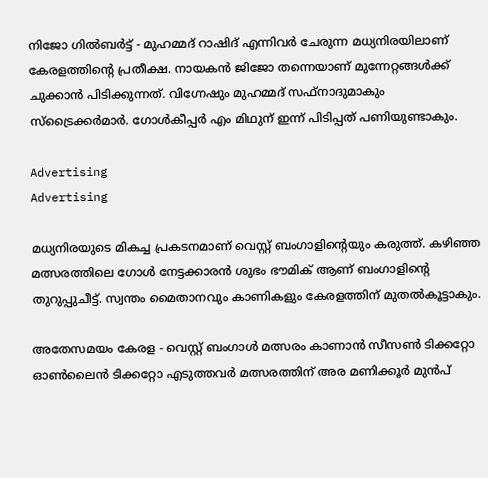നിജോ ഗിൽബർട്ട് - മുഹമ്മദ് റാഷിദ് എന്നിവർ ചേരുന്ന മധ്യനിരയിലാണ് കേരളത്തിന്റെ പ്രതീക്ഷ. നായകൻ ജിജോ തന്നെയാണ് മുന്നേറ്റങ്ങൾക്ക് ചുക്കാൻ പിടിക്കുന്നത്. വിഗ്നേഷും മുഹമ്മദ് സഫ്നാദുമാകും സ്ട്രൈക്കർമാർ. ഗോൾകീപ്പർ എം മിഥുന് ഇന്ന് പിടിപ്പത് പണിയുണ്ടാകും.

Advertising
Advertising

മധ്യനിരയുടെ മികച്ച പ്രകടനമാണ് വെസ്റ്റ് ബംഗാളിന്റെയും കരുത്ത്. കഴിഞ്ഞ മത്സരത്തിലെ ഗോൾ നേട്ടക്കാരൻ ശുഭം ഭൗമിക് ആണ് ബംഗാളിന്റെ തുറുപ്പുചീട്ട്. സ്വന്തം മൈതാനവും കാണികളും കേരളത്തിന് മുതൽകൂട്ടാകും.

അതേസമയം കേരള - വെസ്റ്റ് ബംഗാൾ മത്സരം കാണാൻ സീസൺ ടിക്കറ്റോ ഓൺലൈൻ ടിക്കറ്റോ എടുത്തവർ മത്സരത്തിന് അര മണിക്കൂർ മുൻപ്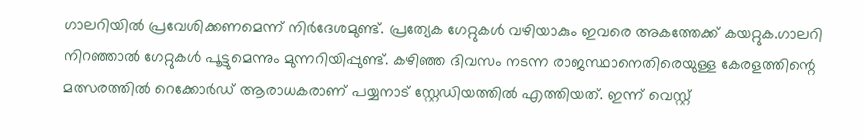ഗാലറിയിൽ പ്രവേശിക്കണമെന്ന് നിർദേശമുണ്ട്. പ്രത്യേക ഗേറ്റുകൾ വഴിയാകും ഇവരെ അകത്തേക്ക് കയറ്റുക.ഗാലറി നിറഞ്ഞാൽ ഗേറ്റുകൾ പൂട്ടുമെന്നും മുന്നറിയിപ്പുണ്ട്. കഴിഞ്ഞ ദിവസം നടന്ന രാജസ്ഥാനെതിരെയുള്ള കേരളത്തിന്റെ മത്സരത്തില്‍ റെക്കോര്‍ഡ് ആരാധകരാണ് പയ്യനാട് സ്റ്റേഡിയത്തില്‍ എത്തിയത്. ഇന്ന് വെസ്റ്റ്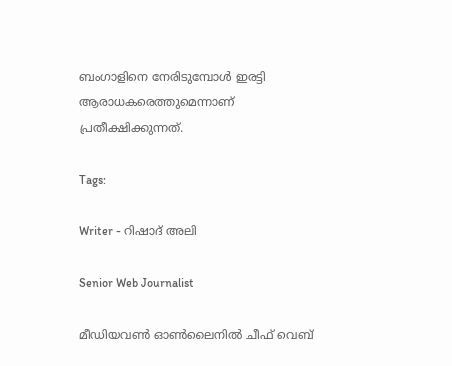ബംഗാളിനെ നേരിടുമ്പോള്‍ ഇരട്ടി ആരാധകരെത്തുമെന്നാണ് പ്രതീക്ഷിക്കുന്നത്.

Tags:

Writer - റിഷാദ് അലി

Senior Web Journalist

മീഡിയവൺ ഓൺലൈനിൽ ചീഫ് വെബ്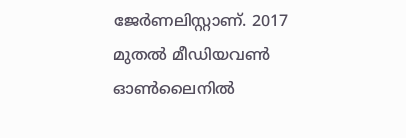ജേർണലിസ്റ്റാണ്. 2017 മുതൽ മീഡിയവൺ ഓൺലൈനിൽ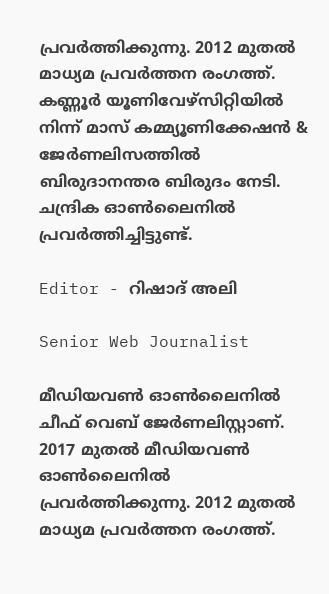പ്രവർത്തിക്കുന്നു. 2012 മുതൽ മാധ്യമ പ്രവർത്തന രംഗത്ത്. കണ്ണൂര്‍ യൂണിവേഴ്‌സിറ്റിയിൽ നിന്ന് മാസ് കമ്മ്യൂണിക്കേഷന്‍ & ജേര്‍ണലിസത്തില്‍ ബിരുദാനന്തര ബിരുദം നേടി. ചന്ദ്രിക ഓണ്‍ലൈനില്‍ പ്രവര്‍ത്തിച്ചിട്ടുണ്ട്.

Editor - റിഷാദ് അലി

Senior Web Journalist

മീഡിയവൺ ഓൺലൈനിൽ ചീഫ് വെബ് ജേർണലിസ്റ്റാണ്. 2017 മുതൽ മീഡിയവൺ ഓൺലൈനിൽ പ്രവർത്തിക്കുന്നു. 2012 മുതൽ മാധ്യമ പ്രവർത്തന രംഗത്ത്.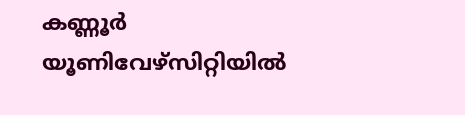കണ്ണൂര്‍ യൂണിവേഴ്‌സിറ്റിയിൽ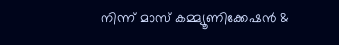നിന്ന് മാസ് കമ്മ്യൂണിക്കേഷന്‍ &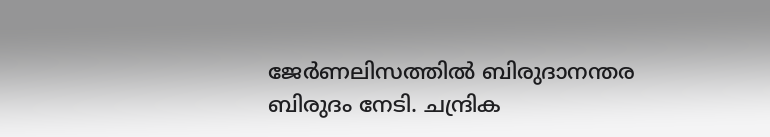ജേര്‍ണലിസത്തില്‍ ബിരുദാനന്തര ബിരുദം നേടി. ചന്ദ്രിക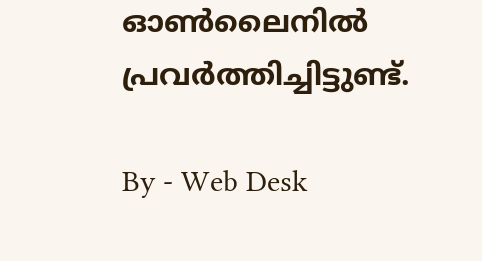ഓണ്‍ലൈനില്‍ പ്രവര്‍ത്തിച്ചിട്ടുണ്ട്.

By - Web Desk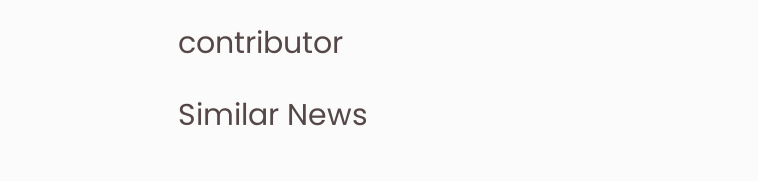contributor

Similar News